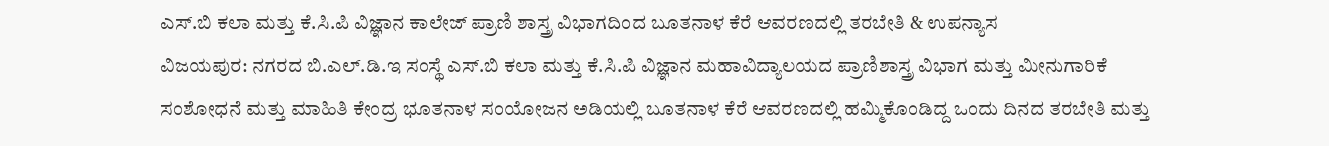ಎಸ್.ಬಿ ಕಲಾ ಮತ್ತು ಕೆ.ಸಿ.ಪಿ ವಿಜ್ಞಾನ ಕಾಲೇಜ್ ಪ್ರಾಣಿ ಶಾಸ್ತ್ರ ವಿಭಾಗದಿಂದ ಬೂತನಾಳ ಕೆರೆ ಆವರಣದಲ್ಲಿ ತರಬೇತಿ & ಉಪನ್ಯಾಸ
ವಿಜಯಪುರ: ನಗರದ ಬಿ.ಎಲ್.ಡಿ.ಇ ಸಂಸ್ಥೆ ಎಸ್.ಬಿ ಕಲಾ ಮತ್ತು ಕೆ.ಸಿ.ಪಿ ವಿಜ್ಞಾನ ಮಹಾವಿದ್ಯಾಲಯದ ಪ್ರಾಣಿಶಾಸ್ತ್ರ ವಿಭಾಗ ಮತ್ತು ಮೀನುಗಾರಿಕೆ ಸಂಶೋಧನೆ ಮತ್ತು ಮಾಹಿತಿ ಕೇಂದ್ರ ಭೂತನಾಳ ಸಂಯೋಜನ ಅಡಿಯಲ್ಲಿ ಬೂತನಾಳ ಕೆರೆ ಆವರಣದಲ್ಲಿ ಹಮ್ಮಿಕೊಂಡಿದ್ದ ಒಂದು ದಿನದ ತರಬೇತಿ ಮತ್ತು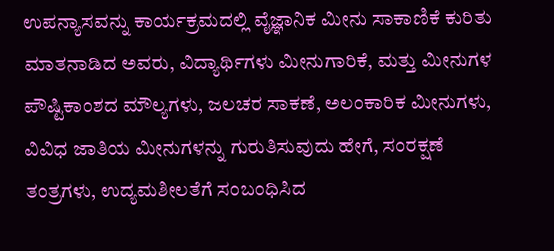ಉಪನ್ಯಾಸವನ್ನು ಕಾರ್ಯಕ್ರಮದಲ್ಲಿ ವೈಜ್ಞಾನಿಕ ಮೀನು ಸಾಕಾಣಿಕೆ ಕುರಿತು ಮಾತನಾಡಿದ ಅವರು, ವಿದ್ಯಾರ್ಥಿಗಳು ಮೀನುಗಾರಿಕೆ, ಮತ್ತು ಮೀನುಗಳ ಪೌಷ್ಟಿಕಾಂಶದ ಮೌಲ್ಯಗಳು, ಜಲಚರ ಸಾಕಣೆ, ಅಲಂಕಾರಿಕ ಮೀನುಗಳು, ವಿವಿಧ ಜಾತಿಯ ಮೀನುಗಳನ್ನು ಗುರುತಿಸುವುದು ಹೇಗೆ, ಸಂರಕ್ಷಣೆ ತಂತ್ರಗಳು, ಉದ್ಯಮಶೀಲತೆಗೆ ಸಂಬಂಧಿಸಿದ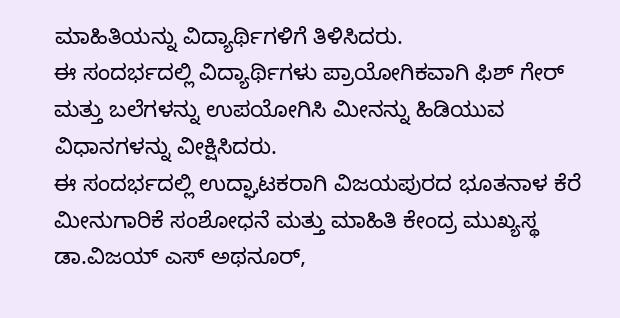ಮಾಹಿತಿಯನ್ನು ವಿದ್ಯಾರ್ಥಿಗಳಿಗೆ ತಿಳಿಸಿದರು.
ಈ ಸಂದರ್ಭದಲ್ಲಿ ವಿದ್ಯಾರ್ಥಿಗಳು ಪ್ರಾಯೋಗಿಕವಾಗಿ ಫಿಶ್ ಗೇರ್ ಮತ್ತು ಬಲೆಗಳನ್ನು ಉಪಯೋಗಿಸಿ ಮೀನನ್ನು ಹಿಡಿಯುವ ವಿಧಾನಗಳನ್ನು ವೀಕ್ಷಿಸಿದರು.
ಈ ಸಂದರ್ಭದಲ್ಲಿ ಉದ್ಘಾಟಕರಾಗಿ ವಿಜಯಪುರದ ಭೂತನಾಳ ಕೆರೆ ಮೀನುಗಾರಿಕೆ ಸಂಶೋಧನೆ ಮತ್ತು ಮಾಹಿತಿ ಕೇಂದ್ರ ಮುಖ್ಯಸ್ಥ ಡಾ.ವಿಜಯ್ ಎಸ್ ಅಥನೂರ್,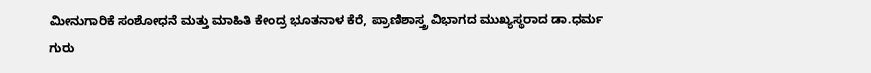ಮೀನುಗಾರಿಕೆ ಸಂಶೋಧನೆ ಮತ್ತು ಮಾಹಿತಿ ಕೇಂದ್ರ ಭೂತನಾಳ ಕೆರೆ, ಪ್ರಾಣಿಶಾಸ್ತ್ರ ವಿಭಾಗದ ಮುಖ್ಯಸ್ಥರಾದ ಡಾ.ಧರ್ಮ ಗುರು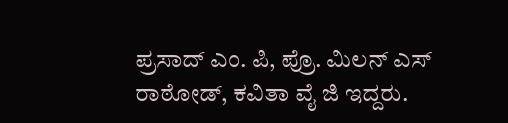ಪ್ರಸಾದ್ ಎಂ. ಪಿ, ಪ್ರೊ. ಮಿಲನ್ ಎಸ್ ರಾಠೋಡ್, ಕವಿತಾ ವೈ ಜಿ ಇದ್ದರು.